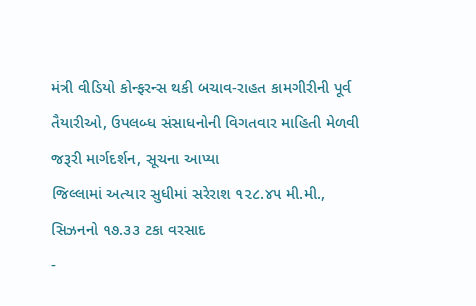મંત્રી વીડિયો કોન્ફરન્સ થકી બચાવ-રાહત કામગીરીની પૂર્વ તૈયારીઓ, ઉપલબ્ધ સંસાધનોની વિગતવાર માહિતી મેળવી જરૂરી માર્ગદર્શન, સૂચના આપ્યા
જિલ્લામાં અત્યાર સુધીમાં સરેરાશ ૧૨૮.૪૫ મી.મી., સિઝનનો ૧૭.૩૩ ટકા વરસાદ
-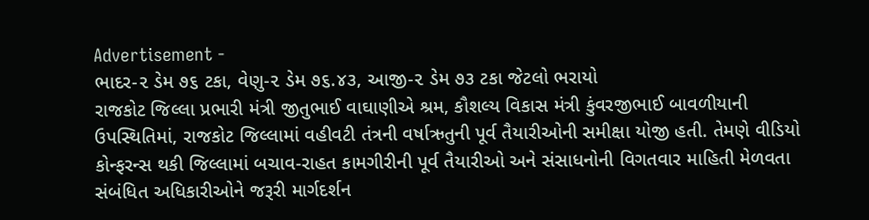Advertisement -
ભાદર-૨ ડેમ ૭૬ ટકા, વેણુ-૨ ડેમ ૭૬.૪૩, આજી-૨ ડેમ ૭૩ ટકા જેટલો ભરાયો
રાજકોટ જિલ્લા પ્રભારી મંત્રી જીતુભાઈ વાઘાણીએ શ્રમ, કૌશલ્ય વિકાસ મંત્રી કુંવરજીભાઈ બાવળીયાની ઉપસ્થિતિમાં, રાજકોટ જિલ્લામાં વહીવટી તંત્રની વર્ષાઋતુની પૂર્વ તૈયારીઓની સમીક્ષા યોજી હતી. તેમણે વીડિયો કોન્ફરન્સ થકી જિલ્લામાં બચાવ-રાહત કામગીરીની પૂર્વ તૈયારીઓ અને સંસાધનોની વિગતવાર માહિતી મેળવતા સંબંધિત અધિકારીઓને જરૂરી માર્ગદર્શન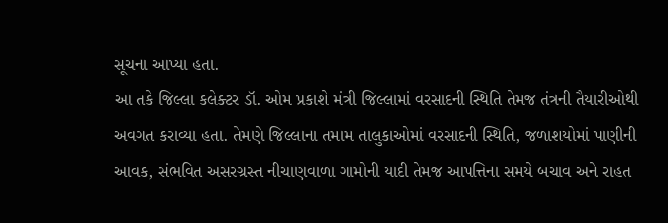સૂચના આપ્યા હતા.
આ તકે જિલ્લા કલેક્ટર ડૉ. ઓમ પ્રકાશે મંત્રી જિલ્લામાં વરસાદની સ્થિતિ તેમજ તંત્રની તૈયારીઓથી અવગત કરાવ્યા હતા. તેમણે જિલ્લાના તમામ તાલુકાઓમાં વરસાદની સ્થિતિ, જળાશયોમાં પાણીની આવક, સંભવિત અસરગ્રસ્ત નીચાણવાળા ગામોની યાદી તેમજ આપત્તિના સમયે બચાવ અને રાહત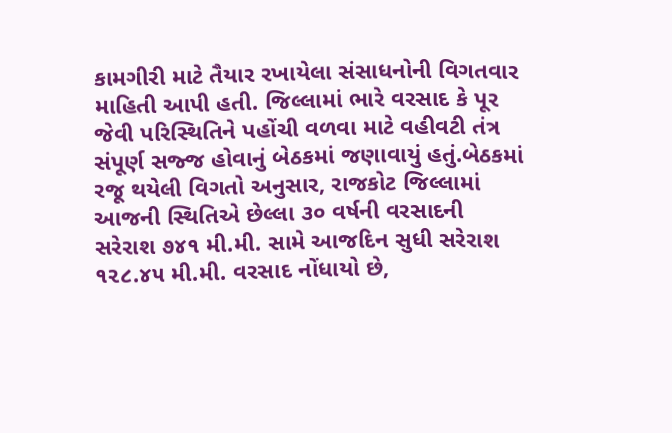કામગીરી માટે તૈયાર રખાયેલા સંસાધનોની વિગતવાર માહિતી આપી હતી. જિલ્લામાં ભારે વરસાદ કે પૂર જેવી પરિસ્થિતિને પહોંચી વળવા માટે વહીવટી તંત્ર સંપૂર્ણ સજ્જ હોવાનું બેઠકમાં જણાવાયું હતું.બેઠકમાં રજૂ થયેલી વિગતો અનુસાર, રાજકોટ જિલ્લામાં આજની સ્થિતિએ છેલ્લા ૩૦ વર્ષની વરસાદની સરેરાશ ૭૪૧ મી.મી. સામે આજદિન સુધી સરેરાશ ૧૨૮.૪૫ મી.મી. વરસાદ નોંધાયો છે,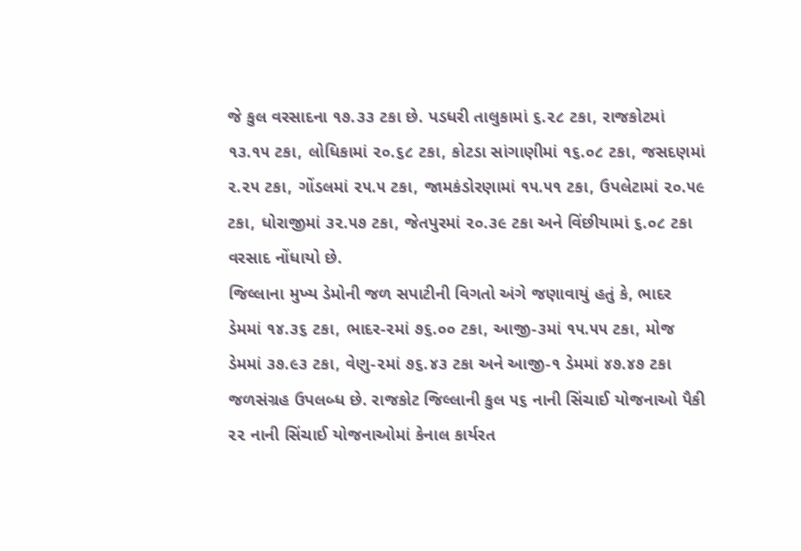જે કુલ વરસાદના ૧૭.૩૩ ટકા છે. પડધરી તાલુકામાં ૬.૨૮ ટકા, રાજકોટમાં ૧૩.૧૫ ટકા, લોધિકામાં ૨૦.૬૮ ટકા, કોટડા સાંગાણીમાં ૧૬.૦૮ ટકા, જસદણમાં ૨.૨૫ ટકા, ગોંડલમાં ૨૫.૫ ટકા, જામકંડોરણામાં ૧૫.૫૧ ટકા, ઉપલેટામાં ૨૦.૫૯ ટકા, ધોરાજીમાં ૩૨.૫૭ ટકા, જેતપુરમાં ૨૦.૩૯ ટકા અને વિંછીયામાં ૬.૦૮ ટકા વરસાદ નોંધાયો છે.
જિલ્લાના મુખ્ય ડેમોની જળ સપાટીની વિગતો અંગે જણાવાયું હતું કે, ભાદર ડેમમાં ૧૪.૩૬ ટકા, ભાદર-૨માં ૭૬.૦૦ ટકા, આજી-૩માં ૧૫.૫૫ ટકા, મોજ ડેમમાં ૩૭.૯૩ ટકા, વેણુ-૨માં ૭૬.૪૩ ટકા અને આજી-૧ ડેમમાં ૪૭.૪૭ ટકા જળસંગ્રહ ઉપલબ્ધ છે. રાજકોટ જિલ્લાની કુલ ૫૬ નાની સિંચાઈ યોજનાઓ પૈકી ૨૨ નાની સિંચાઈ યોજનાઓમાં કેનાલ કાર્યરત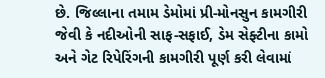છે. જિલ્લાના તમામ ડેમોમાં પ્રી-મોનસુન કામગીરી જેવી કે નદીઓની સાફ-સફાઈ, ડેમ સેફ્ટીના કામો અને ગેટ રિપેરિંગની કામગીરી પૂર્ણ કરી લેવામાં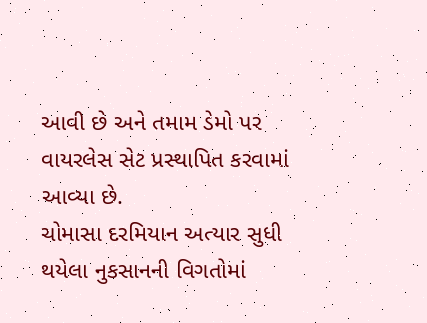આવી છે અને તમામ ડેમો પર વાયરલેસ સેટ પ્રસ્થાપિત કરવામાં આવ્યા છે.
ચોમાસા દરમિયાન અત્યાર સુધી થયેલા નુકસાનની વિગતોમાં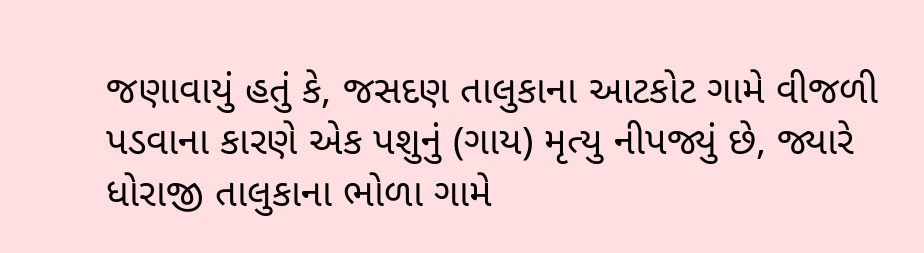જણાવાયું હતું કે, જસદણ તાલુકાના આટકોટ ગામે વીજળી પડવાના કારણે એક પશુનું (ગાય) મૃત્યુ નીપજ્યું છે, જ્યારે ધોરાજી તાલુકાના ભોળા ગામે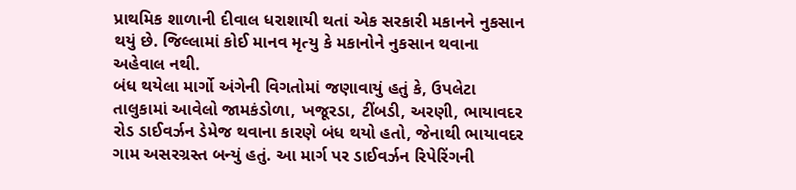પ્રાથમિક શાળાની દીવાલ ધરાશાયી થતાં એક સરકારી મકાનને નુકસાન થયું છે. જિલ્લામાં કોઈ માનવ મૃત્યુ કે મકાનોને નુકસાન થવાના અહેવાલ નથી.
બંધ થયેલા માર્ગો અંગેની વિગતોમાં જણાવાયું હતું કે, ઉપલેટા તાલુકામાં આવેલો જામકંડોળા, ખજૂરડા, ટીંબડી, અરણી, ભાયાવદર રોડ ડાઈવર્ઝન ડેમેજ થવાના કારણે બંધ થયો હતો, જેનાથી ભાયાવદર ગામ અસરગ્રસ્ત બન્યું હતું. આ માર્ગ પર ડાઈવર્ઝન રિપેરિંગની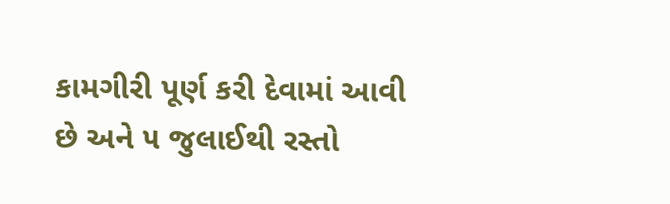કામગીરી પૂર્ણ કરી દેવામાં આવી છે અને ૫ જુલાઈથી રસ્તો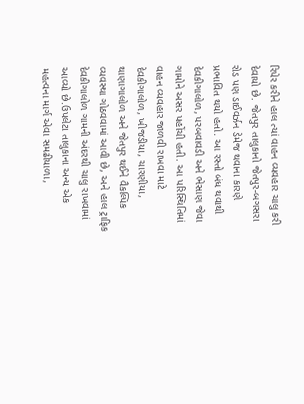રિપેર કરીને હાલ ત્યાં વાહન વ્યવહાર ચાલુ કરી દેવાયો છે. જેતપુર તાલુકાનો જેતપુર-બગસરા રોડ પણ ડાઈવર્ઝન ડેમેજ થવાના કારણે પ્રભાવિત થયો હતો. આ રસ્તો બંધ થવાથી દેવકીગાલોળ, પરબવાવડી અને ભેસાણ જેવા ગામોને અસર પહોંચી હતી. આ પરિસ્થિતિમાં વાહન વ્યવહાર જાળવી રાખવા માટે દેવકીગાલોળ, ખીજડીયા, ચારણીયા, થાણાગાલોળ અને જેતપુર થઈને વૈકલ્પિક વ્યવસ્થા ગોઠવવામાં આવી છે, અને હાલ ટ્રાફિક દેવકીગાલોળ ગામની અંદરથી ચાલુ રાખવામાં આવ્યો છે.ઉપલેટા તાલુકાના અન્ય એક મહત્વના માર્ગ એવા સમઢીયાળા,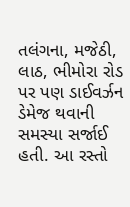તલંગના, મજેઠી, લાઠ, ભીમોરા રોડ પર પણ ડાઈવર્ઝન ડેમેજ થવાની સમસ્યા સર્જાઈ હતી. આ રસ્તો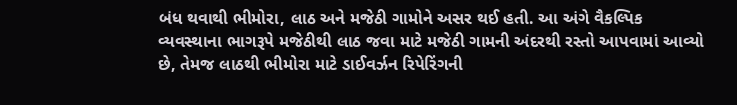બંધ થવાથી ભીમોરા, લાઠ અને મજેઠી ગામોને અસર થઈ હતી. આ અંગે વૈકલ્પિક વ્યવસ્થાના ભાગરૂપે મજેઠીથી લાઠ જવા માટે મજેઠી ગામની અંદરથી રસ્તો આપવામાં આવ્યો છે, તેમજ લાઠથી ભીમોરા માટે ડાઈવર્ઝન રિપેરિંગની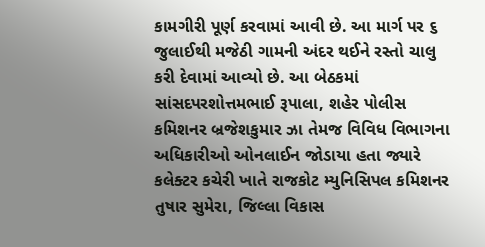કામગીરી પૂર્ણ કરવામાં આવી છે. આ માર્ગ પર ૬ જુલાઈથી મજેઠી ગામની અંદર થઈને રસ્તો ચાલુ કરી દેવામાં આવ્યો છે. આ બેઠકમાં સાંસદપરશોત્તમભાઈ રૂપાલા, શહેર પોલીસ કમિશનર બ્રજેશકુમાર ઝા તેમજ વિવિધ વિભાગના અધિકારીઓ ઓનલાઈન જોડાયા હતા જ્યારે કલેક્ટર કચેરી ખાતે રાજકોટ મ્યુનિસિપલ કમિશનર તુષાર સુમેરા, જિલ્લા વિકાસ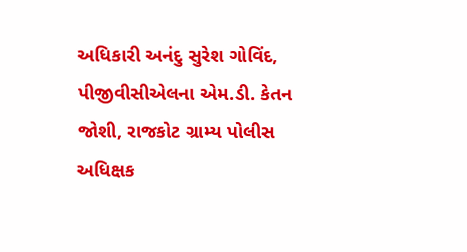અધિકારી અનંદુ સુરેશ ગોવિંદ, પીજીવીસીએલના એમ.ડી. કેતન જોશી, રાજકોટ ગ્રામ્ય પોલીસ અધિક્ષક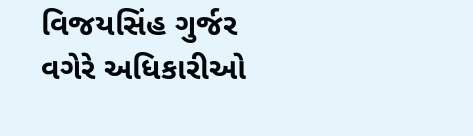વિજયસિંહ ગુર્જર વગેરે અધિકારીઓ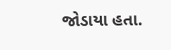જોડાયા હતા.